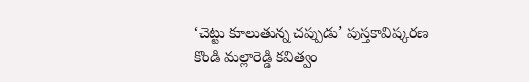‘చెట్టు కూలుతున్న చప్పుడు’ పుస్తకావిష్కరణ
కొండి మల్లారెడ్డి కవిత్వం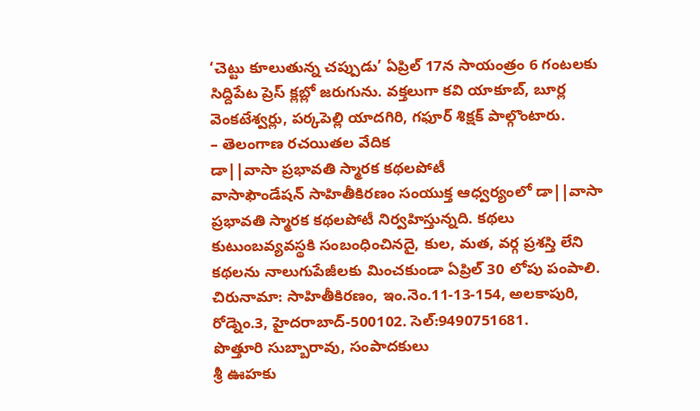‘చెట్టు కూలుతున్న చప్పుడు’ ఏప్రిల్ 17న సాయంత్రం 6 గంటలకు సిద్దిపేట ప్రెస్ క్లబ్లో జరుగును. వక్తలుగా కవి యాకూబ్, బూర్ల వెంకటేశ్వర్లు, పర్కపెల్లి యాదగిరి, గఫూర్ శిక్షక్ పాల్గొంటారు.
– తెలంగాణ రచయితల వేదిక
డా||వాసా ప్రభావతి స్మారక కథలపోటీ
వాసాఫౌండేషన్ సాహితీకిరణం సంయుక్త ఆధ్వర్యంలో డా||వాసా ప్రభావతి స్మారక కథలపోటీ నిర్వహిస్తున్నది. కథలు కుటుంబవ్యవస్థకి సంబంధించినదై, కుల, మత, వర్గ ప్రశస్తి లేని కథలను నాలుగుపేజీలకు మించకుండా ఏప్రిల్ 30 లోపు పంపాలి. చిరునామా: సాహితీకిరణం, ఇం.నెం.11-13-154, అలకాపురి, రోడ్నెం.3, హైదరాబాద్-500102. సెల్:9490751681.
పొత్తూరి సుబ్బారావు, సంపాదకులు
శ్రీ ఊహకు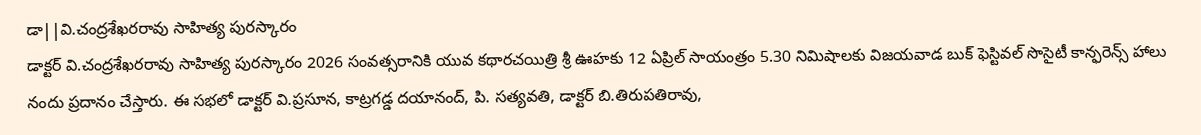డా||వి.చంద్రశేఖరరావు సాహిత్య పురస్కారం
డాక్టర్ వి.చంద్రశేఖరరావు సాహిత్య పురస్కారం 2026 సంవత్సరానికి యువ కథారచయిత్రి శ్రీ ఊహకు 12 ఏప్రిల్ సాయంత్రం 5.30 నిమిషాలకు విజయవాడ బుక్ ఫెస్టివల్ సొసైటీ కాన్ఫరెన్స్ హాలు నందు ప్రదానం చేస్తారు. ఈ సభలో డాక్టర్ వి.ప్రసూన, కాట్రగడ్డ దయానంద్, పి. సత్యవతి, డాక్టర్ బి.తిరుపతిరావు,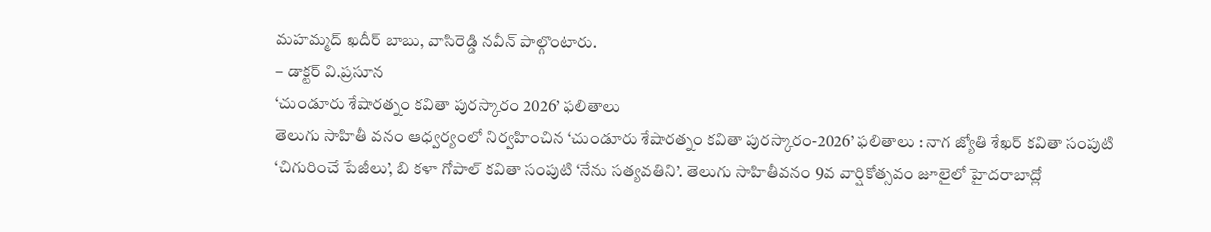మహమ్మద్ ఖదీర్ బాబు, వాసిరెడ్డి నవీన్ పాల్గొంటారు.
– డాక్టర్ వి.ప్రసూన
‘చుండూరు శేషారత్నం కవితా పురస్కారం 2026’ ఫలితాలు
తెలుగు సాహితీ వనం ఆధ్వర్యంలో నిర్వహించిన ‘చుండూరు శేషారత్నం కవితా పురస్కారం-2026’ ఫలితాలు : నాగ జ్యోతి శేఖర్ కవితా సంపుటి ‘చిగురించే పేజీలు’, బి కళా గోపాల్ కవితా సంపుటి ‘నేను సత్యవతిని’. తెలుగు సాహితీవనం 9వ వార్షికోత్సవం జూలైలో హైదరాబాద్లో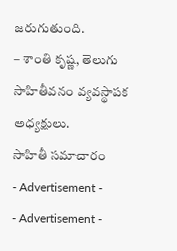జరుగుతుంది.
– శాంతి కృష్ణ, తెలుగు సాహితీవనం వ్యవస్థాపక అధ్యక్షులు.
సాహితీ సమాచారం
- Advertisement -
- Advertisement -